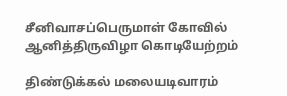சீனிவாசப்பெருமாள் கோவில் ஆனித்திருவிழா கொடியேற்றம்

திண்டுக்கல் மலையடிவாரம்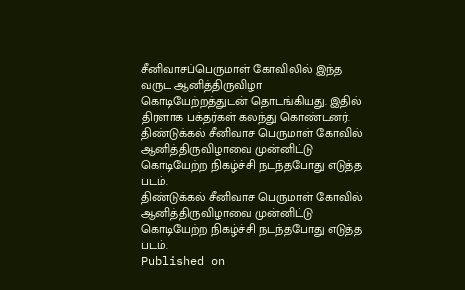சீனிவாசப்பெருமாள் கோவிலில் இந்த வருட ஆனித்திருவிழா கொடியேற்றத்துடன் தொடங்கியது. இதில் திரளாக பக்தர்கள் கலந்து கொண்டனர்.
திண்டுக்கல் சீனிவாச பெருமாள் கோவில் ஆனித்திருவிழாவை முன்னிட்டு கொடியேற்ற நிகழ்ச்சி நடந்தபோது எடுத்த படம்.
திண்டுக்கல் சீனிவாச பெருமாள் கோவில் ஆனித்திருவிழாவை முன்னிட்டு கொடியேற்ற நிகழ்ச்சி நடந்தபோது எடுத்த படம்.
Published on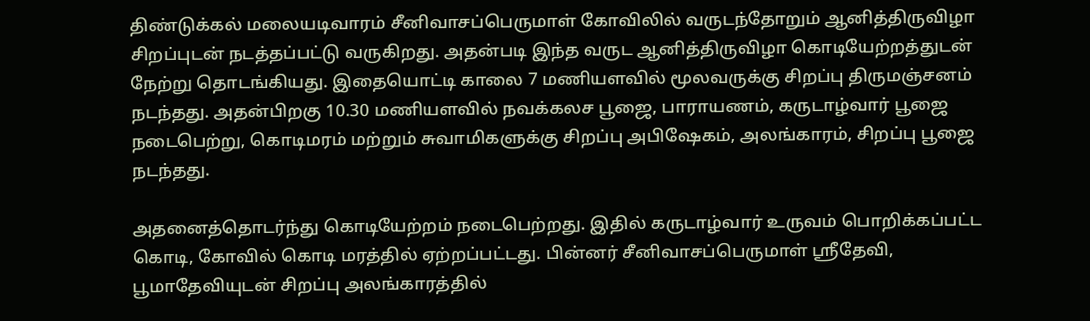திண்டுக்கல் மலையடிவாரம் சீனிவாசப்பெருமாள் கோவிலில் வருடந்தோறும் ஆனித்திருவிழா சிறப்புடன் நடத்தப்பட்டு வருகிறது. அதன்படி இந்த வருட ஆனித்திருவிழா கொடியேற்றத்துடன் நேற்று தொடங்கியது. இதையொட்டி காலை 7 மணியளவில் மூலவருக்கு சிறப்பு திருமஞ்சனம் நடந்தது. அதன்பிறகு 10.30 மணியளவில் நவக்கலச பூஜை, பாராயணம், கருடாழ்வார் பூஜை நடைபெற்று, கொடிமரம் மற்றும் சுவாமிகளுக்கு சிறப்பு அபிஷேகம், அலங்காரம், சிறப்பு பூஜை நடந்தது.

அதனைத்தொடர்ந்து கொடியேற்றம் நடைபெற்றது. இதில் கருடாழ்வார் உருவம் பொறிக்கப்பட்ட கொடி, கோவில் கொடி மரத்தில் ஏற்றப்பட்டது. பின்னர் சீனிவாசப்பெருமாள் ஸ்ரீதேவி, பூமாதேவியுடன் சிறப்பு அலங்காரத்தில்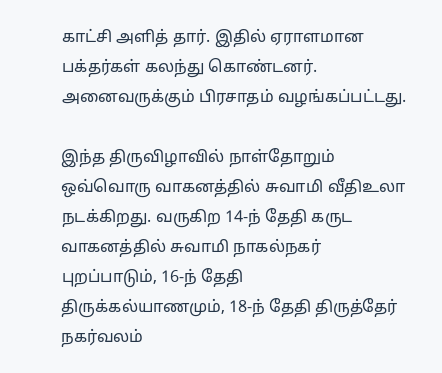காட்சி அளித் தார். இதில் ஏராளமான பக்தர்கள் கலந்து கொண்டனர். அனைவருக்கும் பிரசாதம் வழங்கப்பட்டது.

இந்த திருவிழாவில் நாள்தோறும் ஒவ்வொரு வாகனத்தில் சுவாமி வீதிஉலா நடக்கிறது. வருகிற 14-ந் தேதி கருட வாகனத்தில் சுவாமி நாகல்நகர் புறப்பாடும், 16-ந் தேதி திருக்கல்யாணமும், 18-ந் தேதி திருத்தேர் நகர்வலம்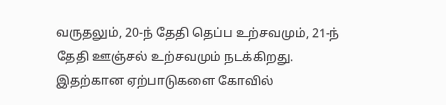வருதலும், 20-ந் தேதி தெப்ப உற்சவமும், 21-ந் தேதி ஊஞ்சல் உற்சவமும் நடக்கிறது. இதற்கான ஏற்பாடுகளை கோவில்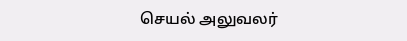செயல் அலுவலர்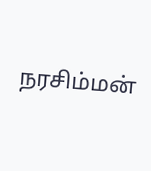நரசிம்மன்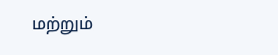மற்றும்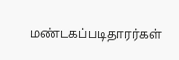மண்டகப்படிதாரர்கள்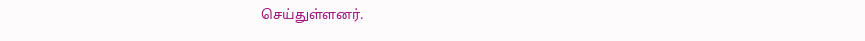செய்துள்ளனர்.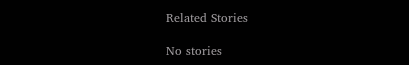Related Stories

No stories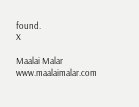found.
X

Maalai Malar
www.maalaimalar.com